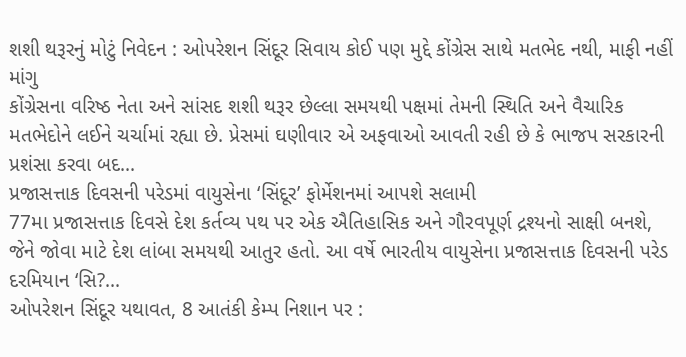શશી થરૂરનું મોટું નિવેદન : ઓપરેશન સિંદૂર સિવાય કોઈ પણ મુદ્દે કોંગ્રેસ સાથે મતભેદ નથી, માફી નહીં માંગુ
કોંગ્રેસના વરિષ્ઠ નેતા અને સાંસદ શશી થરૂર છેલ્લા સમયથી પક્ષમાં તેમની સ્થિતિ અને વૈચારિક મતભેદોને લઈને ચર્ચામાં રહ્યા છે. પ્રેસમાં ઘણીવાર એ અફવાઓ આવતી રહી છે કે ભાજપ સરકારની પ્રશંસા કરવા બદ...
પ્રજાસત્તાક દિવસની પરેડમાં વાયુસેના ‘સિંદૂર’ ફોર્મેશનમાં આપશે સલામી
77મા પ્રજાસત્તાક દિવસે દેશ કર્તવ્ય પથ પર એક ઐતિહાસિક અને ગૌરવપૂર્ણ દ્રશ્યનો સાક્ષી બનશે, જેને જોવા માટે દેશ લાંબા સમયથી આતુર હતો. આ વર્ષે ભારતીય વાયુસેના પ્રજાસત્તાક દિવસની પરેડ દરમિયાન ‘સિ?...
ઓપરેશન સિંદૂર યથાવત, 8 આતંકી કેમ્પ નિશાન પર :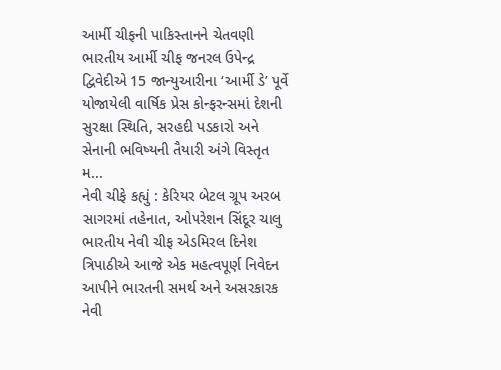આર્મી ચીફની પાકિસ્તાનને ચેતવણી
ભારતીય આર્મી ચીફ જનરલ ઉપેન્દ્ર દ્વિવેદીએ 15 જાન્યુઆરીના ‘આર્મી ડે’ પૂર્વે યોજાયેલી વાર્ષિક પ્રેસ કોન્ફરન્સમાં દેશની સુરક્ષા સ્થિતિ, સરહદી પડકારો અને સેનાની ભવિષ્યની તૈયારી અંગે વિસ્તૃત મ...
નેવી ચીફે કહ્યું : કેરિયર બેટલ ગ્રૂપ અરબ સાગરમાં તહેનાત, ઓપરેશન સિંદૂર ચાલુ
ભારતીય નેવી ચીફ એડમિરલ દિનેશ ત્રિપાઠીએ આજે એક મહત્વપૂર્ણ નિવેદન આપીને ભારતની સમર્થ અને અસરકારક નેવી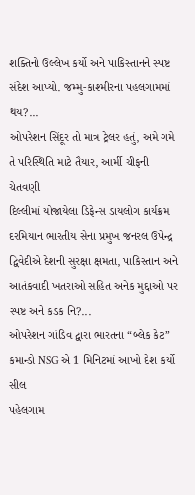શક્તિનો ઉલ્લેખ કર્યો અને પાકિસ્તાનને સ્પષ્ટ સંદેશ આપ્યો. જમ્મુ-કાશ્મીરના પહલગામમાં થય?...
ઓપરેશન સિંદૂર તો માત્ર ટ્રેલર હતું, અમે ગમે તે પરિસ્થિતિ માટે તૈયાર, આર્મી ચીફની ચેતવણી
દિલ્લીમાં યોજાયેલા ડિફેન્સ ડાયલોગ કાર્યક્રમ દરમિયાન ભારતીય સેના પ્રમુખ જનરલ ઉપેન્દ્ર દ્વિવેદીએ દેશની સુરક્ષા ક્ષમતા, પાકિસ્તાન અને આતંકવાદી ખતરાઓ સહિત અનેક મુદ્દાઓ પર સ્પષ્ટ અને કડક નિ?...
ઓપરેશન ગાંડિવ દ્વારા ભારતના “બ્લેક કેટ” કમાન્ડો NSG એ 1 મિનિટમાં આખો દેશ કર્યો સીલ
પહેલગામ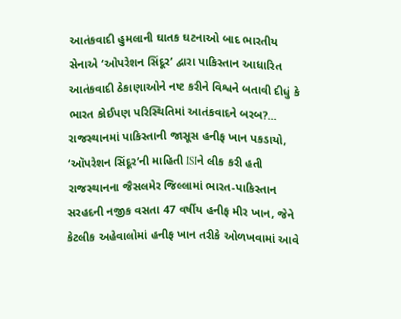આતંકવાદી હુમલાની ઘાતક ઘટનાઓ બાદ ભારતીય સેનાએ ‘ઓપરેશન સિંદૂર’ દ્વારા પાકિસ્તાન આધારિત આતંકવાદી ઠેકાણાઓને નષ્ટ કરીને વિશ્વને બતાવી દીધું કે ભારત કોઈપણ પરિસ્થિતિમાં આતંકવાદને બરબ?...
રાજસ્થાનમાં પાકિસ્તાની જાસૂસ હનીફ ખાન પકડાયો, ‘ઑપરેશન સિંદૂર’ની માહિતી ISIને લીક કરી હતી
રાજસ્થાનના જૈસલમેર જિલ્લામાં ભારત-પાકિસ્તાન સરહદની નજીક વસતા 47 વર્ષીય હનીફ મીર ખાન, જેને કેટલીક અહેવાલોમાં હનીફ ખાન તરીકે ઓળખવામાં આવે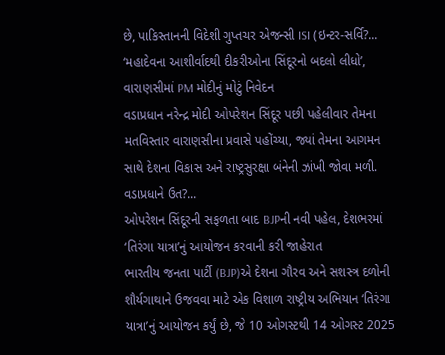છે, પાકિસ્તાનની વિદેશી ગુપ્તચર એજન્સી ISI (ઇન્ટર-સર્વિ?...
‘મહાદેવના આશીર્વાદથી દીકરીઓના સિંદૂરનો બદલો લીધો’, વારાણસીમાં PM મોદીનું મોટું નિવેદન
વડાપ્રધાન નરેન્દ્ર મોદી ઓપરેશન સિંદૂર પછી પહેલીવાર તેમના મતવિસ્તાર વારાણસીના પ્રવાસે પહોંચ્યા, જ્યાં તેમના આગમન સાથે દેશના વિકાસ અને રાષ્ટ્રસુરક્ષા બંનેની ઝાંખી જોવા મળી. વડાપ્રધાને ઉત?...
ઓપરેશન સિંદૂરની સફળતા બાદ BJPની નવી પહેલ, દેશભરમાં ‘તિરંગા યાત્રા’નું આયોજન કરવાની કરી જાહેરાત
ભારતીય જનતા પાર્ટી (BJP)એ દેશના ગૌરવ અને સશસ્ત્ર દળોની શૌર્યગાથાને ઉજવવા માટે એક વિશાળ રાષ્ટ્રીય અભિયાન ‘તિરંગા યાત્રા’નું આયોજન કર્યું છે, જે 10 ઓગસ્ટથી 14 ઓગસ્ટ 2025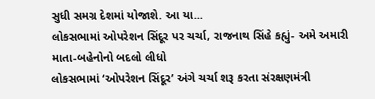સુધી સમગ્ર દેશમાં યોજાશે. આ યા...
લોકસભામાં ઓપરેશન સિંદૂર પર ચર્ચા, રાજનાથ સિંહે કહ્યું- અમે અમારી માતા-બહેનોનો બદલો લીધો
લોકસભામાં ‘ઓપરેશન સિંદૂર’ અંગે ચર્ચા શરૂ કરતા સંરક્ષણમંત્રી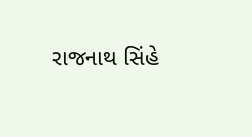રાજનાથ સિંહે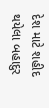દેશ માટે શહીદ થયેલા બહાદુર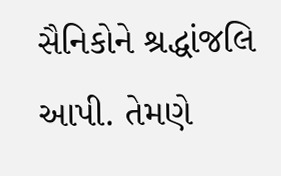સૈનિકોને શ્રદ્ધાંજલિ આપી. તેમણે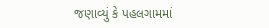જણાવ્યું કે પહલગામમાં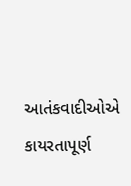આતંકવાદીઓએ કાયરતાપૂર્ણ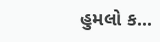હુમલો ક...